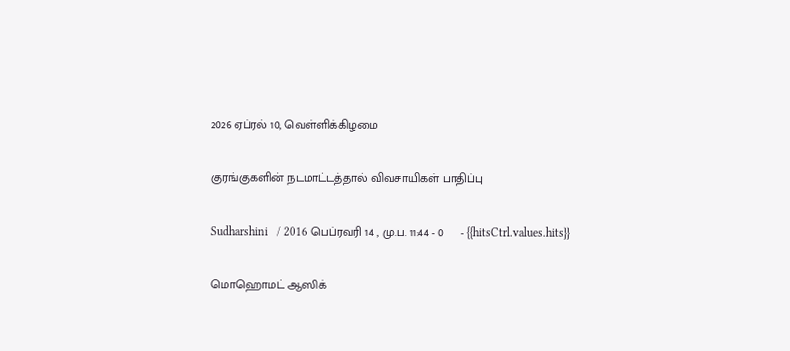2026 ஏப்ரல் 10, வெள்ளிக்கிழமை

குரங்குகளின் நடமாட்டத்தால் விவசாயிகள் பாதிப்பு

Sudharshini   / 2016 பெப்ரவரி 14 , மு.ப. 11:44 - 0     - {{hitsCtrl.values.hits}}

மொஹொமட் ஆஸிக்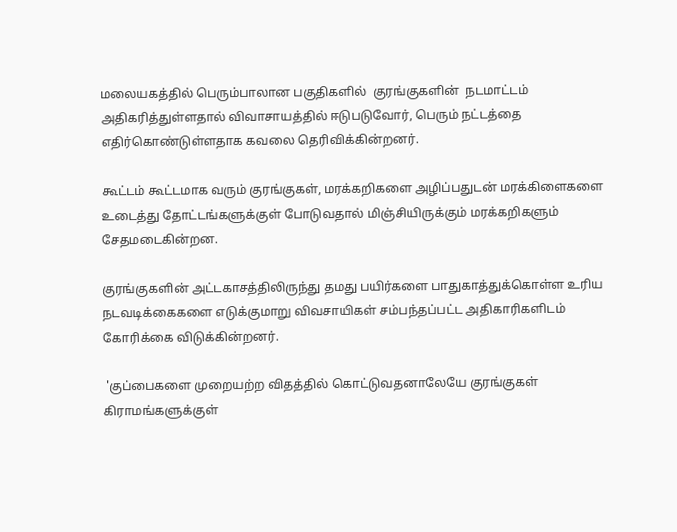மலையகத்தில் பெரும்பாலான பகுதிகளில்  குரங்குகளின்  நடமாட்டம் அதிகரித்துள்ளதால் விவாசாயத்தில் ஈடுபடுவோர், பெரும் நட்டத்தை எதிர்கொண்டுள்ளதாக கவலை தெரிவிக்கின்றனர்.

கூட்டம் கூட்டமாக வரும் குரங்குகள், மரக்கறிகளை அழிப்பதுடன் மரக்கிளைகளை உடைத்து தோட்டங்களுக்குள் போடுவதால் மிஞ்சியிருக்கும் மரக்கறிகளும் சேதமடைகின்றன.

குரங்குகளின் அட்டகாசத்திலிருந்து தமது பயிர்களை பாதுகாத்துக்கொள்ள உரிய நடவடிக்கைகளை எடுக்குமாறு விவசாயிகள் சம்பந்தப்பட்ட அதிகாரிகளிடம் கோரிக்கை விடுக்கின்றனர்.

 'குப்பைகளை முறையற்ற விதத்தில் கொட்டுவதனாலேயே குரங்குகள் கிராமங்களுக்குள்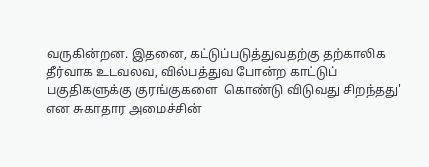வருகின்றன. இதனை, கட்டுப்படுத்துவதற்கு தற்காலிக தீர்வாக உடவலவ, வில்பத்துவ போன்ற காட்டுப் பகுதிகளுக்கு குரங்குகளை  கொண்டு விடுவது சிறந்தது' என சுகாதார அமைச்சின்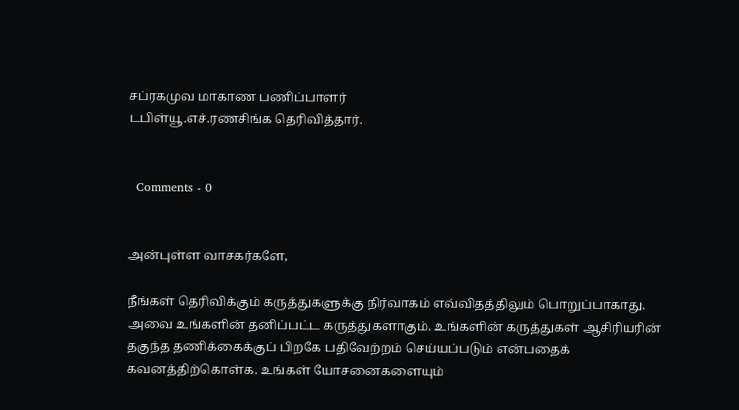சப்ரகமுவ மாகாண பணிப்பாளர்
டபிள்யூ.எச்.ரணசிங்க தெரிவித்தார்.


  Comments - 0


அன்புள்ள வாசகர்களே,

நீங்கள் தெரிவிக்கும் கருத்துகளுக்கு நிர்வாகம் எவ்விதத்திலும் பொறுப்பாகாது. அவை உங்களின் தனிப்பட்ட கருத்துகளாகும். உங்களின் கருத்துகள் ஆசிரியரின் தகுந்த தணிக்கைக்குப் பிறகே பதிவேற்றம் செய்யப்படும் என்பதைக் கவனத்திற்கொள்க. உங்கள் யோசனைகளையும்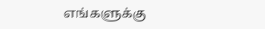எங்களுக்கு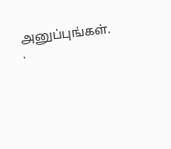அனுப்புங்கள். .